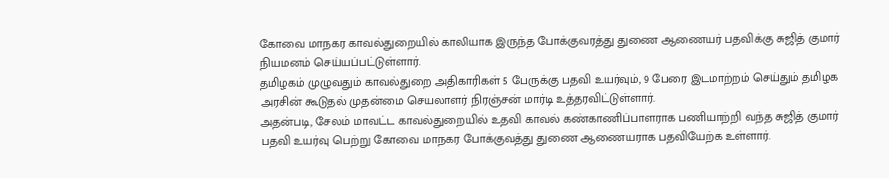கோவை மாநகர காவல்துறையில் காலியாக இருந்த போக்குவரத்து துணை ஆணையர் பதவிக்கு சுஜித் குமார் நியமனம் செய்யப்பட்டுள்ளார்.
தமிழகம் முழுவதும் காவல்துறை அதிகாரிகள் 5 பேருக்கு பதவி உயர்வும், 9 பேரை இடமாற்றம் செய்தும் தமிழக அரசின் கூடுதல் முதன்மை செயலாளர் நிரஞ்சன் மார்டி உத்தரவிட்டுள்ளார்.
அதன்படி, சேலம் மாவட்ட காவல்துறையில் உதவி காவல் கண்காணிப்பாளராக பணியாற்றி வந்த சுஜித் குமார் பதவி உயர்வு பெற்று கோவை மாநகர போக்குவத்து துணை ஆணையராக பதவியேற்க உள்ளார்.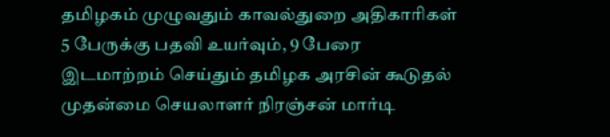தமிழகம் முழுவதும் காவல்துறை அதிகாரிகள் 5 பேருக்கு பதவி உயர்வும், 9 பேரை இடமாற்றம் செய்தும் தமிழக அரசின் கூடுதல் முதன்மை செயலாளர் நிரஞ்சன் மார்டி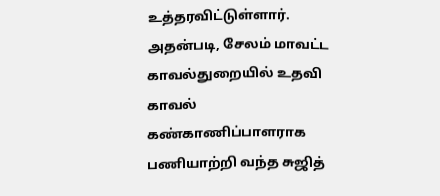உத்தரவிட்டுள்ளார்.
அதன்படி, சேலம் மாவட்ட காவல்துறையில் உதவி காவல் கண்காணிப்பாளராக பணியாற்றி வந்த சுஜித்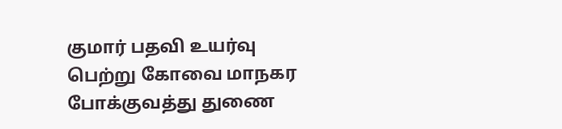குமார் பதவி உயர்வு பெற்று கோவை மாநகர போக்குவத்து துணை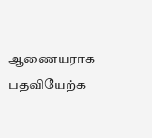ஆணையராக பதவியேற்க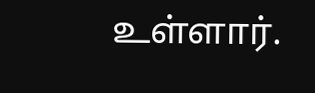உள்ளார்.